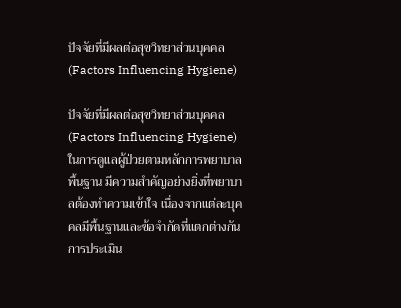ปัจจัยที่มีผลต่อสุขวิทยาส่วนบุคคล (Factors Influencing Hygiene)

ปัจจัยที่มีผลต่อสุขวิทยาส่วนบุคคล (Factors Influencing Hygiene) ในการดูแลผู้ป่วยตามหลักการพยาบาลพื้นฐาน มีความสำคัญอย่างยิ่งที่พยาบาลต้องทำความเข้าใจ เนื่องจากแต่ละบุคคลมีพื้นฐานและข้อจำกัดที่แตกต่างกัน การประเมิน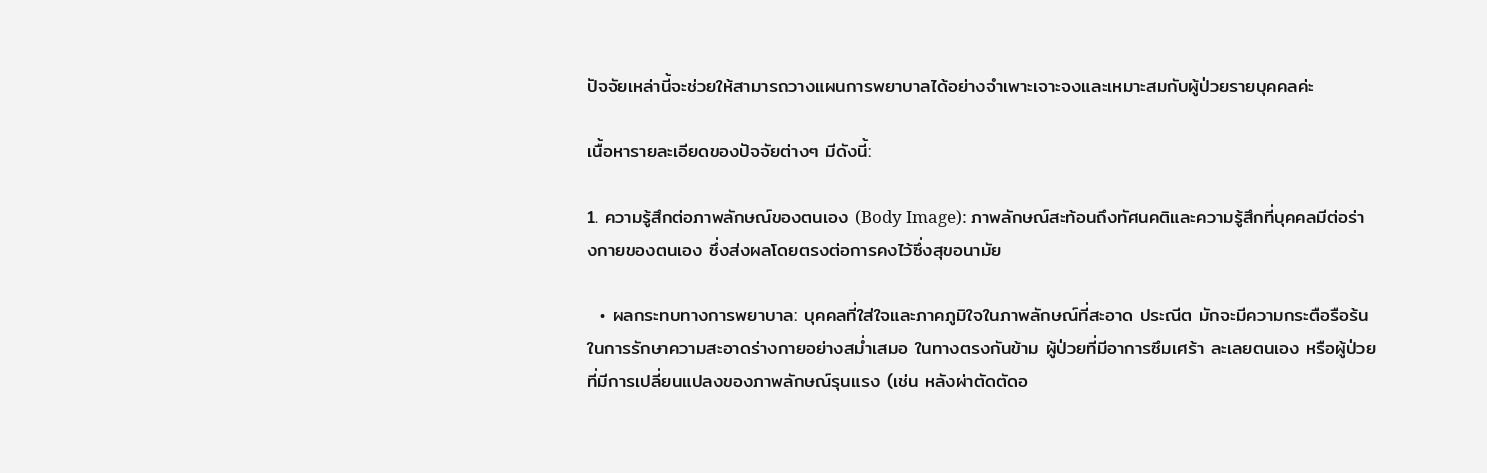ปัจจัยเหล่านี้จะช่วยให้สามารถวางแผนการพยาบาลได้อย่างจำเพาะเจาะจงและเหมาะสมกับผู้ป่วยรายบุคคลค่ะ

เนื้อหารายละเอียดของปัจจัยต่างๆ มีดังนี้:

1. ความรู้สึกต่อภาพลักษณ์ของตนเอง (Body Image): ภาพลักษณ์สะท้อนถึงทัศนคติและความรู้สึกที่บุคคลมีต่อร่างกายของตนเอง ซึ่งส่งผลโดยตรงต่อการคงไว้ซึ่งสุขอนามัย

  • ผลกระทบทางการพยาบาล: บุคคลที่ใส่ใจและภาคภูมิใจในภาพลักษณ์ที่สะอาด ประณีต มักจะมีความกระตือรือร้นในการรักษาความสะอาดร่างกายอย่างสม่ำเสมอ ในทางตรงกันข้าม ผู้ป่วยที่มีอาการซึมเศร้า ละเลยตนเอง หรือผู้ป่วยที่มีการเปลี่ยนแปลงของภาพลักษณ์รุนแรง (เช่น หลังผ่าตัดตัดอ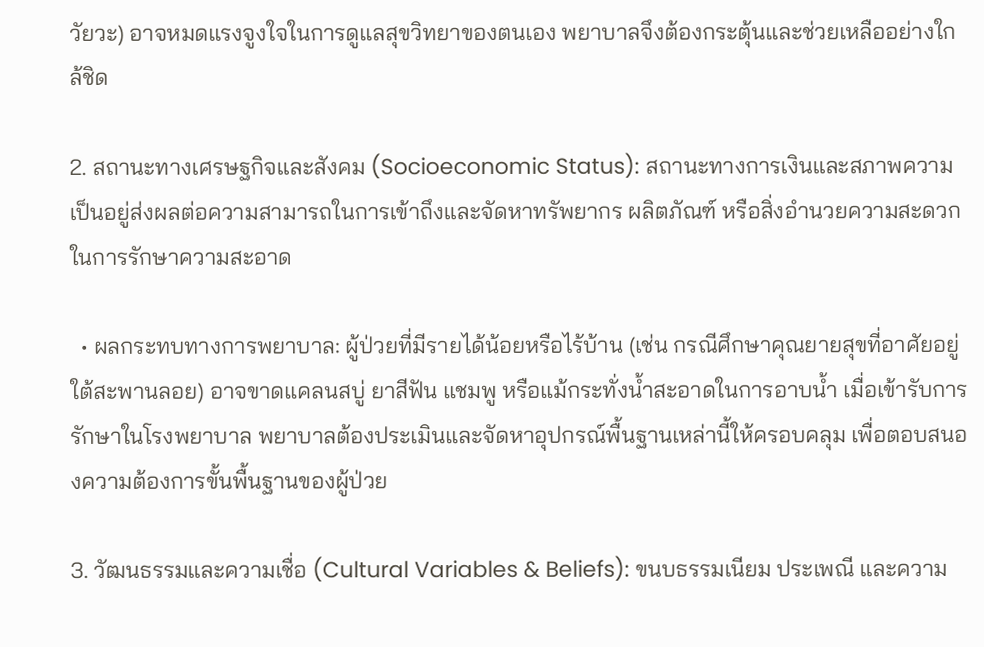วัยวะ) อาจหมดแรงจูงใจในการดูแลสุขวิทยาของตนเอง พยาบาลจึงต้องกระตุ้นและช่วยเหลืออย่างใกล้ชิด

2. สถานะทางเศรษฐกิจและสังคม (Socioeconomic Status): สถานะทางการเงินและสภาพความเป็นอยู่ส่งผลต่อความสามารถในการเข้าถึงและจัดหาทรัพยากร ผลิตภัณฑ์ หรือสิ่งอำนวยความสะดวกในการรักษาความสะอาด

  • ผลกระทบทางการพยาบาล: ผู้ป่วยที่มีรายได้น้อยหรือไร้บ้าน (เช่น กรณีศึกษาคุณยายสุขที่อาศัยอยู่ใต้สะพานลอย) อาจขาดแคลนสบู่ ยาสีฟัน แชมพู หรือแม้กระทั่งน้ำสะอาดในการอาบน้ำ เมื่อเข้ารับการรักษาในโรงพยาบาล พยาบาลต้องประเมินและจัดหาอุปกรณ์พื้นฐานเหล่านี้ให้ครอบคลุม เพื่อตอบสนองความต้องการขั้นพื้นฐานของผู้ป่วย

3. วัฒนธรรมและความเชื่อ (Cultural Variables & Beliefs): ขนบธรรมเนียม ประเพณี และความ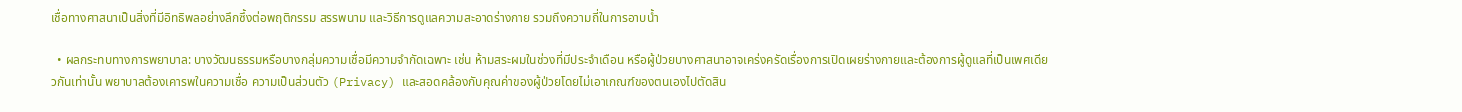เชื่อทางศาสนาเป็นสิ่งที่มีอิทธิพลอย่างลึกซึ้งต่อพฤติกรรม สรรพนาม และวิธีการดูแลความสะอาดร่างกาย รวมถึงความถี่ในการอาบน้ำ

  • ผลกระทบทางการพยาบาล: บางวัฒนธรรมหรือบางกลุ่มความเชื่อมีความจำกัดเฉพาะ เช่น ห้ามสระผมในช่วงที่มีประจำเดือน หรือผู้ป่วยบางศาสนาอาจเคร่งครัดเรื่องการเปิดเผยร่างกายและต้องการผู้ดูแลที่เป็นเพศเดียวกันเท่านั้น พยาบาลต้องเคารพในความเชื่อ ความเป็นส่วนตัว (Privacy) และสอดคล้องกับคุณค่าของผู้ป่วยโดยไม่เอาเกณฑ์ของตนเองไปตัดสิน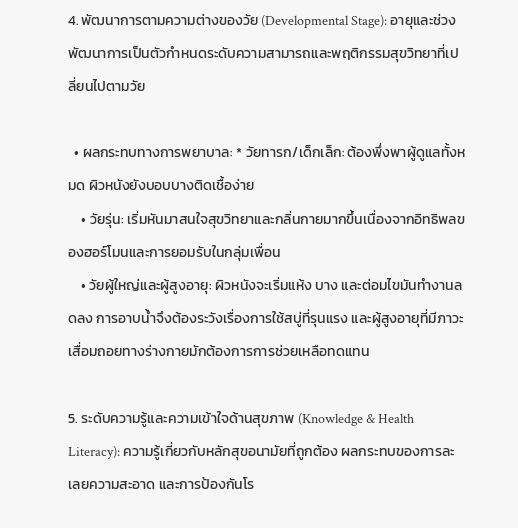4. พัฒนาการตามความต่างของวัย (Developmental Stage): อายุและช่วงพัฒนาการเป็นตัวกำหนดระดับความสามารถและพฤติกรรมสุขวิทยาที่เปลี่ยนไปตามวัย

  • ผลกระทบทางการพยาบาล: * วัยทารก/เด็กเล็ก: ต้องพึ่งพาผู้ดูแลทั้งหมด ผิวหนังยังบอบบางติดเชื้อง่าย
    • วัยรุ่น: เริ่มหันมาสนใจสุขวิทยาและกลิ่นกายมากขึ้นเนื่องจากอิทธิพลของฮอร์โมนและการยอมรับในกลุ่มเพื่อน
    • วัยผู้ใหญ่และผู้สูงอายุ: ผิวหนังจะเริ่มแห้ง บาง และต่อมไขมันทำงานลดลง การอาบน้ำจึงต้องระวังเรื่องการใช้สบู่ที่รุนแรง และผู้สูงอายุที่มีภาวะเสื่อมถอยทางร่างกายมักต้องการการช่วยเหลือทดแทน

5. ระดับความรู้และความเข้าใจด้านสุขภาพ (Knowledge & Health Literacy): ความรู้เกี่ยวกับหลักสุขอนามัยที่ถูกต้อง ผลกระทบของการละเลยความสะอาด และการป้องกันโร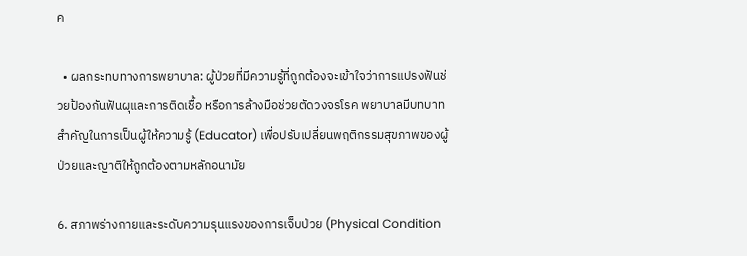ค

  • ผลกระทบทางการพยาบาล: ผู้ป่วยที่มีความรู้ที่ถูกต้องจะเข้าใจว่าการแปรงฟันช่วยป้องกันฟันผุและการติดเชื้อ หรือการล้างมือช่วยตัดวงจรโรค พยาบาลมีบทบาทสำคัญในการเป็นผู้ให้ความรู้ (Educator) เพื่อปรับเปลี่ยนพฤติกรรมสุขภาพของผู้ป่วยและญาติให้ถูกต้องตามหลักอนามัย

6. สภาพร่างกายและระดับความรุนแรงของการเจ็บป่วย (Physical Condition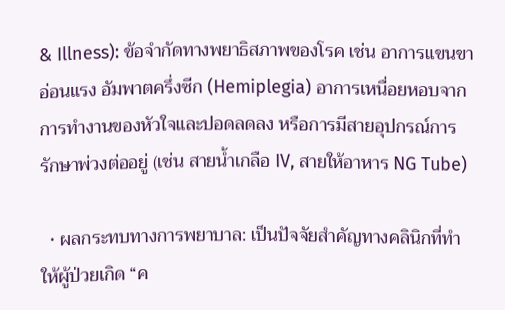& Illness): ข้อจำกัดทางพยาธิสภาพของโรค เช่น อาการแขนขาอ่อนแรง อัมพาตครึ่งซีก (Hemiplegia) อาการเหนื่อยหอบจากการทำงานของหัวใจและปอดลดลง หรือการมีสายอุปกรณ์การรักษาพ่วงต่ออยู่ (เช่น สายน้ำเกลือ IV, สายให้อาหาร NG Tube)

  • ผลกระทบทางการพยาบาล: เป็นปัจจัยสำคัญทางคลินิกที่ทำให้ผู้ป่วยเกิด “ค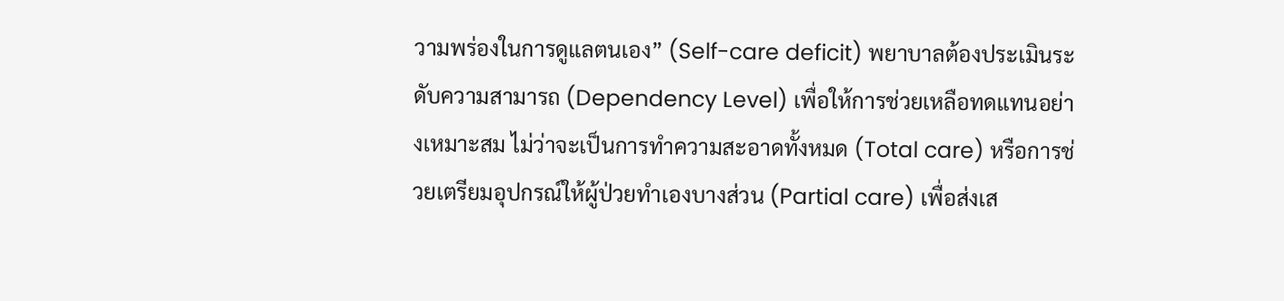วามพร่องในการดูแลตนเอง” (Self-care deficit) พยาบาลต้องประเมินระดับความสามารถ (Dependency Level) เพื่อให้การช่วยเหลือทดแทนอย่างเหมาะสม ไม่ว่าจะเป็นการทำความสะอาดทั้งหมด (Total care) หรือการช่วยเตรียมอุปกรณ์ให้ผู้ป่วยทำเองบางส่วน (Partial care) เพื่อส่งเส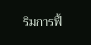ริมการฟื้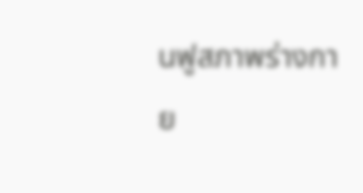นฟูสภาพร่างกาย